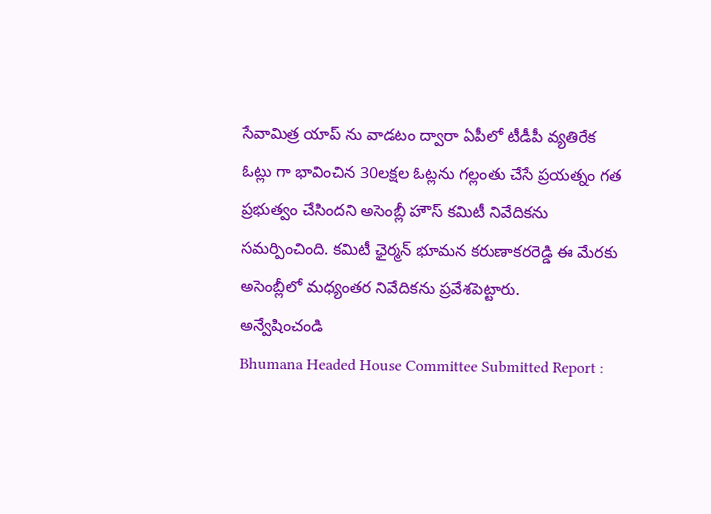సేవామిత్ర యాప్ ను వాడటం ద్వారా ఏపీలో టీడీపీ వ్యతిరేక ఓట్లు గా భావించిన 30లక్షల ఓట్లను గల్లంతు చేసే ప్రయత్నం గత ప్రభుత్వం చేసిందని అసెంబ్లీ హౌస్ కమిటీ నివేదికను సమర్పించింది. కమిటీ ఛైర్మన్ భూమన కరుణాకరరెడ్డి ఈ మేరకు అసెంబ్లీలో మధ్యంతర నివేదికను ప్రవేశపెట్టారు.
అన్వేషించండి
Bhumana Headed House Committee Submitted Report :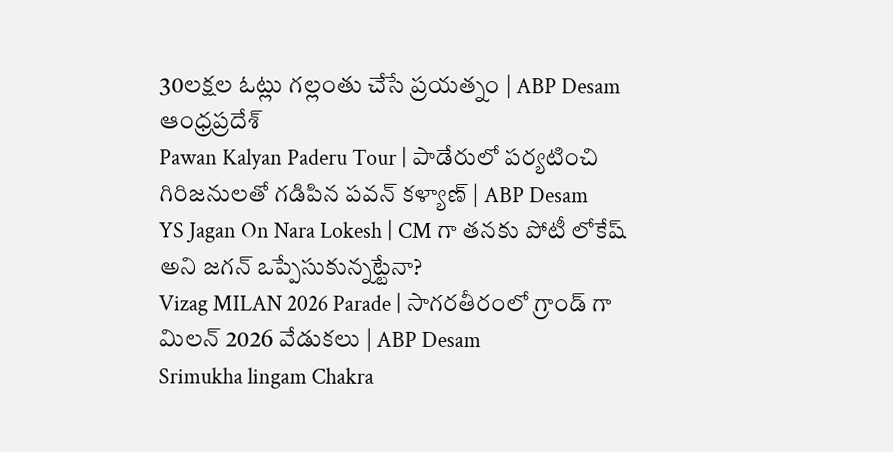30లక్షల ఓట్లు గల్లంతు చేసే ప్రయత్నం | ABP Desam
ఆంధ్రప్రదేశ్
Pawan Kalyan Paderu Tour | పాడేరులో పర్యటించి గిరిజనులతో గడిపిన పవన్ కళ్యాణ్ | ABP Desam
YS Jagan On Nara Lokesh | CM గా తనకు పోటీ లోకేష్ అని జగన్ ఒప్పేసుకున్నట్టేనా?
Vizag MILAN 2026 Parade | సాగరతీరంలో గ్రాండ్ గా మిలన్ 2026 వేడుకలు | ABP Desam
Srimukha lingam Chakra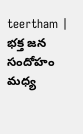teertham | భక్త జన సందోహం మధ్య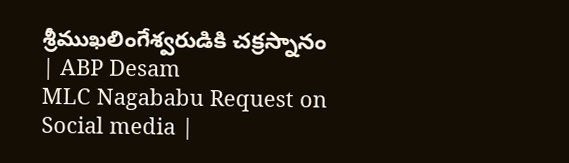శ్రీముఖలింగేశ్వరుడికి చక్రస్నానం | ABP Desam
MLC Nagababu Request on Social media |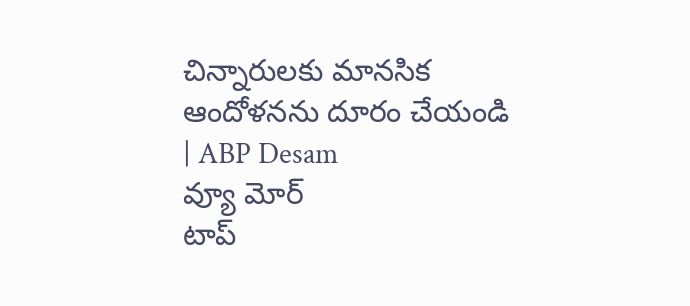చిన్నారులకు మానసిక ఆందోళనను దూరం చేయండి | ABP Desam
వ్యూ మోర్
టాప్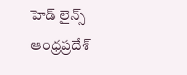హెడ్ లైన్స్
ఆంధ్రప్రదేశ్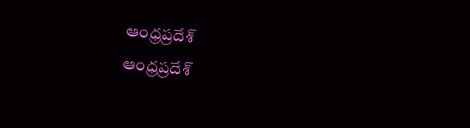ఆంధ్రప్రదేశ్
ఆంధ్రప్రదేశ్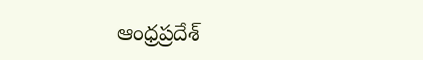ఆంధ్రప్రదేశ్